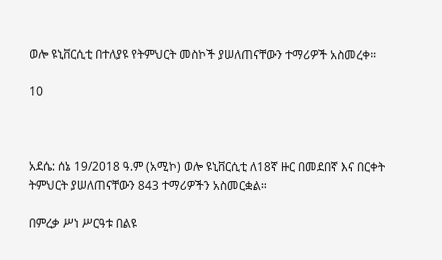ወሎ ዩኒቨርሲቲ በተለያዩ የትምህርት መስኮች ያሠለጠናቸውን ተማሪዎች አስመረቀ።

10



አደሴ: ሰኔ 19/2018 ዓ.ም (አሚኮ) ወሎ ዩኒቨርሲቲ ለ18ኛ ዙር በመደበኛ እና በርቀት ትምህርት ያሠለጠናቸውን 843 ተማሪዎችን አስመርቋል።

በምረቃ ሥነ ሥርዓቱ በልዩ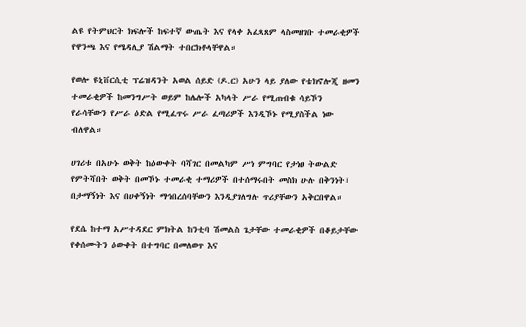ልዩ የትምህርት ክፍሎች ከፍተኛ ውጤት እና የላቀ አፈጻጸም ላስመዘገቡ ተመራቂዎች የዋንጫ እና የሜዳሊያ ሽልማት ተበርክቶላቸዋል።

የወሎ ዩኒቨርሲቲ ፕሬዝዳንት አወል ሰይድ (ዶ.ር) አሁን ላይ ያለው የቴክኖሎጂ ዘመን ተመራቂዎች ከመንግሥት ወይም ከሌሎች አካላት ሥራ የሚጠብቁ ሳይኾን የራሳቸውን የሥራ ዕድል የሚፈጥሩ ሥራ ፈጣሪዎች እንዲኾኑ የሚያስችል ነው ብለዋል።

ሀገሪቱ በአሁኑ ወቅት ከዕውቀት ባሻገር በመልካም ሥነ ምግባር የታነፀ ትውልድ የምትሻበት ወቅት በመኾኑ ተመራቂ ተማሪዎች በተሰማሩበት መስክ ሁሉ በቅንነት፣ በታማኝነት እና በሀቀኝነት ማኅበረሰባቸውን እንዲያገለግሉ ጥሪያቸውን አቅርበዋል።

የደሴ ከተማ አሥተዳደር ምክትል ከንቲባ ሽመልስ ጌታቸው ተመራቂዎች በቆይታቸው የቀሰሙትን ዕውቀት በተግባር በመለወጥ እና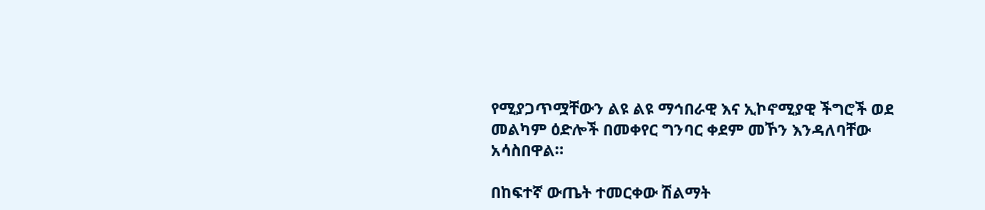የሚያጋጥሟቸውን ልዩ ልዩ ማኅበራዊ እና ኢኮኖሚያዊ ችግሮች ወደ መልካም ዕድሎች በመቀየር ግንባር ቀደም መኾን እንዳለባቸው አሳስበዋል።

በከፍተኛ ውጤት ተመርቀው ሽልማት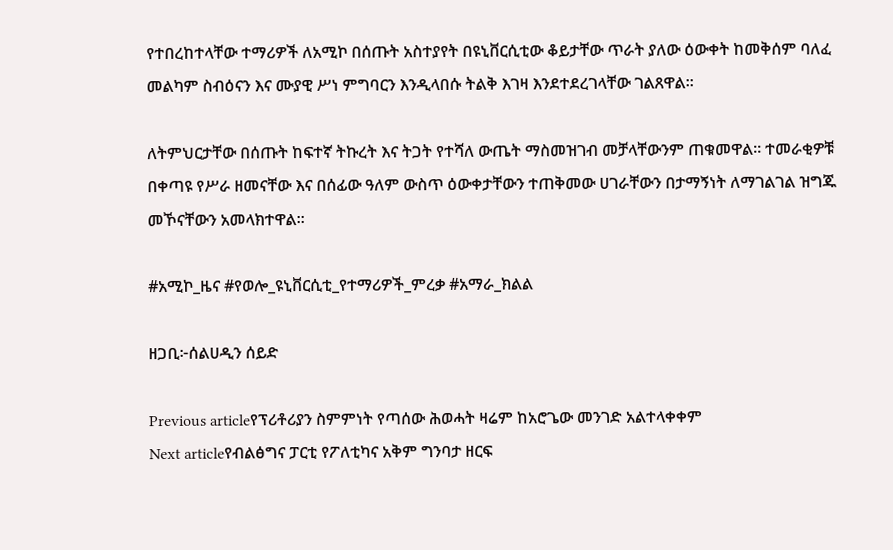የተበረከተላቸው ተማሪዎች ለአሚኮ በሰጡት አስተያየት በዩኒቨርሲቲው ቆይታቸው ጥራት ያለው ዕውቀት ከመቅሰም ባለፈ መልካም ስብዕናን እና ሙያዊ ሥነ ምግባርን እንዲላበሱ ትልቅ እገዛ እንደተደረገላቸው ገልጸዋል።

ለትምህርታቸው በሰጡት ከፍተኛ ትኩረት እና ትጋት የተሻለ ውጤት ማስመዝገብ መቻላቸውንም ጠቁመዋል። ተመራቂዎቹ በቀጣዩ የሥራ ዘመናቸው እና በሰፊው ዓለም ውስጥ ዕውቀታቸውን ተጠቅመው ሀገራቸውን በታማኝነት ለማገልገል ዝግጁ መኾናቸውን አመላክተዋል።

#አሚኮ_ዜና #የወሎ_ዩኒቨርሲቲ_የተማሪዎች_ምረቃ #አማራ_ክልል

ዘጋቢ፦ሰልሀዲን ሰይድ

Previous articleየፕሪቶሪያን ስምምነት የጣሰው ሕወሓት ዛሬም ከአሮጌው መንገድ አልተላቀቀም
Next articleየብልፅግና ፓርቲ የፖለቲካና አቅም ግንባታ ዘርፍ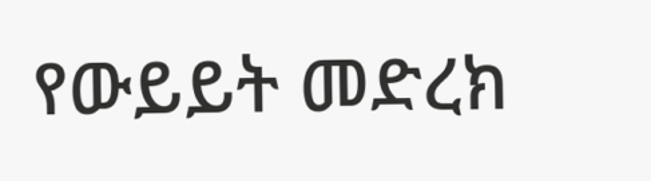የውይይት መድረክ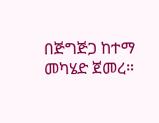በጅግጅጋ ከተማ መካሄድ ጀመረ።